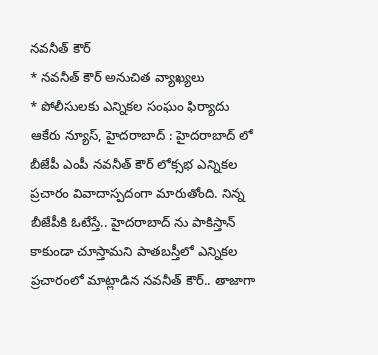నవనీత్ కౌర్
* నవనీత్ కౌర్ అనుచిత వ్యాఖ్యలు
* పోలీసులకు ఎన్నికల సంఘం ఫిర్యాదు
ఆకేరు న్యూస్, హైదరాబాద్ : హైదరాబాద్ లో బీజేపీ ఎంపీ నవనీత్ కౌర్ లోక్సభ ఎన్నికల ప్రచారం వివాదాస్పదంగా మారుతోంది. నిన్న బీజేపీకి ఓటేస్తే.. హైదరాబాద్ ను పాకిస్తాన్ కాకుండా చూస్తామని పాతబస్తీలో ఎన్నికల ప్రచారంలో మాట్లాడిన నవనీత్ కౌర్.. తాజాగా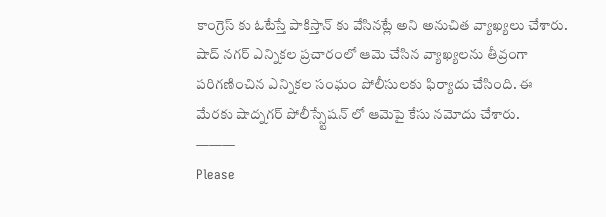కాంగ్రెస్ కు ఓటేస్తే పాకిస్తాన్ కు వేసినట్లే అని అనుచిత వ్యాఖ్యలు చేశారు. షాద్ నగర్ ఎన్నికల ప్రచారంలో ఆమె చేసిన వ్యాఖ్యలను తీవ్రంగా పరిగణించిన ఎన్నికల సంఘం పోలీసులకు ఫిర్యాదు చేసింది. ఈ మేరకు షాద్నగర్ పోలీస్స్టేషన్ లో ఆమెపై కేసు నమోదు చేశారు.
———
Please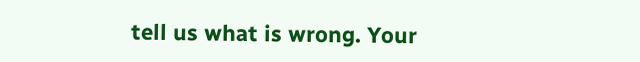tell us what is wrong. Your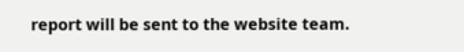report will be sent to the website team.